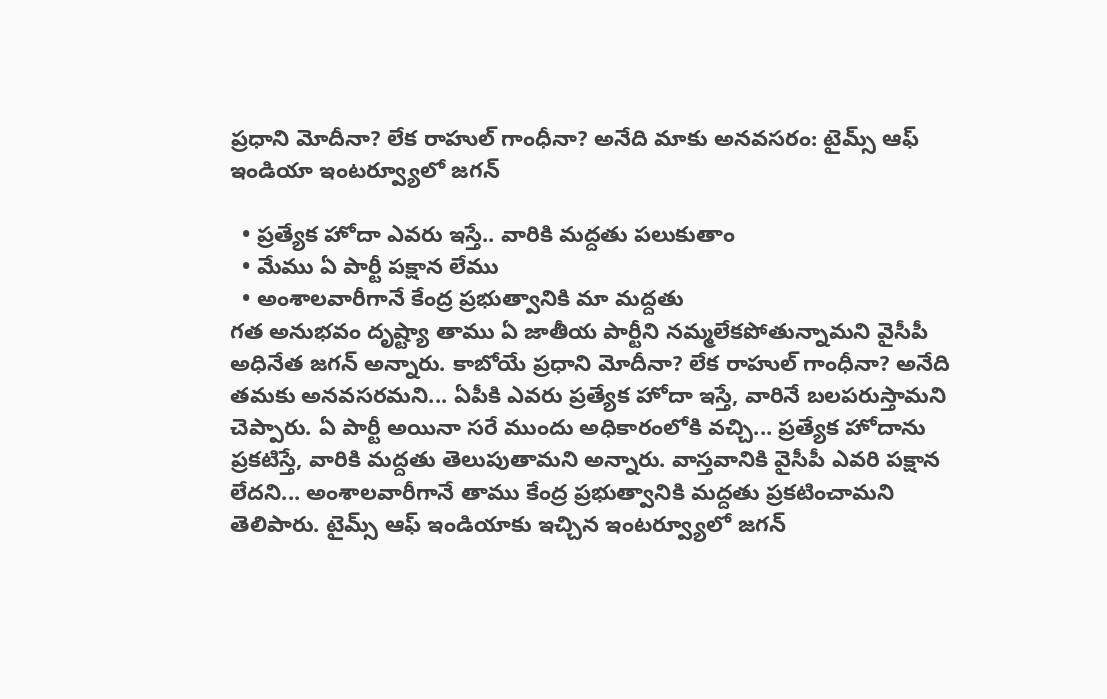ప్రధాని మోదీనా? లేక రాహుల్ గాంధీనా? అనేది మాకు అనవసరం: టైమ్స్ ఆఫ్ ఇండియా ఇంటర్వ్యూలో జగన్

  • ప్రత్యేక హోదా ఎవరు ఇస్తే.. వారికి మద్దతు పలుకుతాం
  • మేము ఏ పార్టీ పక్షాన లేము
  • అంశాలవారీగానే కేంద్ర ప్రభుత్వానికి మా మద్దతు
గత అనుభవం దృష్ట్యా తాము ఏ జాతీయ పార్టీని నమ్మలేకపోతున్నామని వైసీపీ అధినేత జగన్ అన్నారు. కాబోయే ప్రధాని మోదీనా? లేక రాహుల్ గాంధీనా? అనేది తమకు అనవసరమని... ఏపీకి ఎవరు ప్రత్యేక హోదా ఇస్తే, వారినే బలపరుస్తామని చెప్పారు. ఏ పార్టీ అయినా సరే ముందు అధికారంలోకి వచ్చి... ప్రత్యేక హోదాను ప్రకటిస్తే, వారికి మద్దతు తెలుపుతామని అన్నారు. వాస్తవానికి వైసీపీ ఎవరి పక్షాన లేదని... అంశాలవారీగానే తాము కేంద్ర ప్రభుత్వానికి మద్దతు ప్రకటించామని తెలిపారు. టైమ్స్ ఆఫ్ ఇండియాకు ఇచ్చిన ఇంటర్వ్యూలో జగన్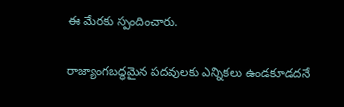ఈ మేరకు స్పందించారు.

రాజ్యాంగబద్ధమైన పదవులకు ఎన్నికలు ఉండకూడదనే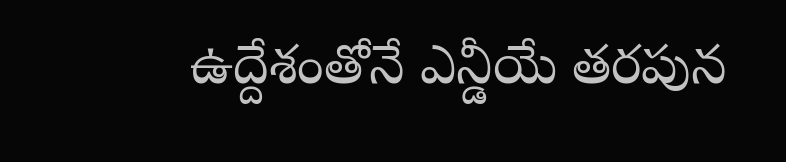ఉద్దేశంతోనే ఎన్డీయే తరపున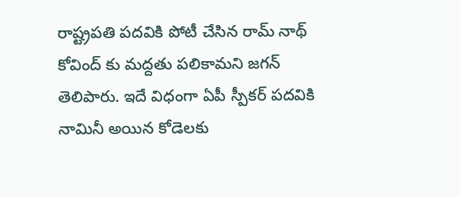రాష్ట్రపతి పదవికి పోటీ చేసిన రామ్ నాథ్ కోవింద్ కు మద్దతు పలికామని జగన్ తెలిపారు. ఇదే విధంగా ఏపీ స్పీకర్ పదవికి నామినీ అయిన కోడెలకు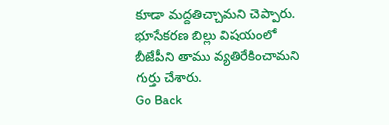కూడా మద్దతిచ్చామని చెప్పారు. భూసేకరణ బిల్లు విషయంలో బీజేపీని తాము వ్యతిరేకించామని గుర్తు చేశారు.
Go Back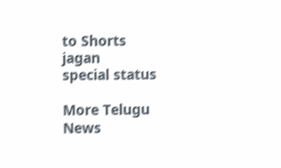to Shorts
jagan
special status

More Telugu News